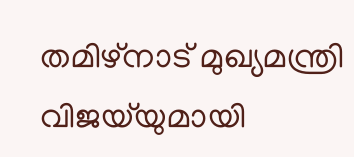തമിഴ്നാട് മുഖ്യമന്ത്രി വിജയ്‌യുമായി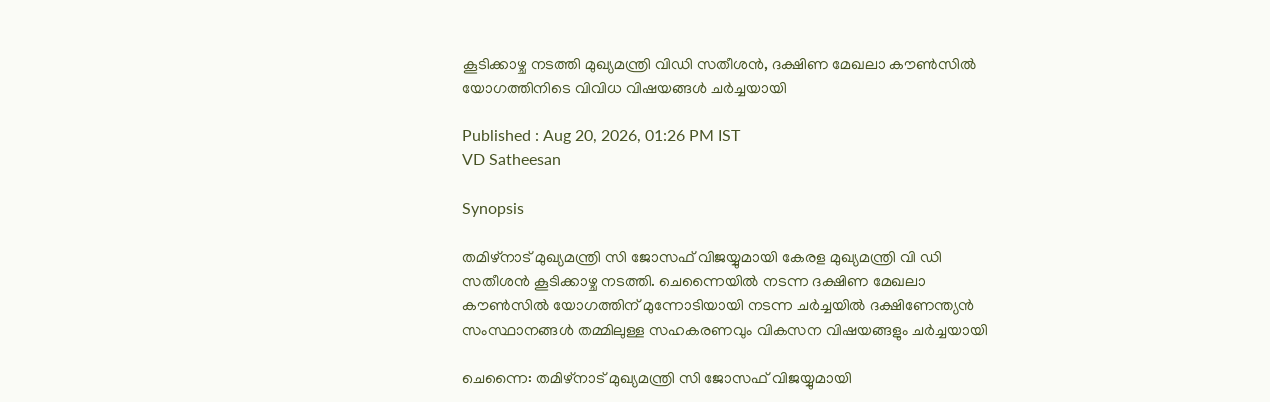കൂടിക്കാഴ്ച നടത്തി മുഖ്യമന്ത്രി വിഡി സതീശൻ, ദക്ഷിണ മേഖലാ കൗൺസിൽ യോഗത്തിനിടെ വിവിധ വിഷയങ്ങൾ ചർച്ചയായി

Published : Aug 20, 2026, 01:26 PM IST
VD Satheesan

Synopsis

തമിഴ്നാട് മുഖ്യമന്ത്രി സി ജോസഫ് വിജയ്യുമായി കേരള മുഖ്യമന്ത്രി വി ഡി സതീശൻ കൂടിക്കാഴ്ച നടത്തി. ചെന്നൈയിൽ നടന്ന ദക്ഷിണ മേഖലാ കൗൺസിൽ യോഗത്തിന് മുന്നോടിയായി നടന്ന ചർച്ചയിൽ ദക്ഷിണേന്ത്യൻ സംസ്ഥാനങ്ങൾ തമ്മിലുള്ള സഹകരണവും വികസന വിഷയങ്ങളും ചർച്ചയായി

ചെന്നൈ: തമിഴ്നാട് മുഖ്യമന്ത്രി സി ജോസഫ് വിജയ്യുമായി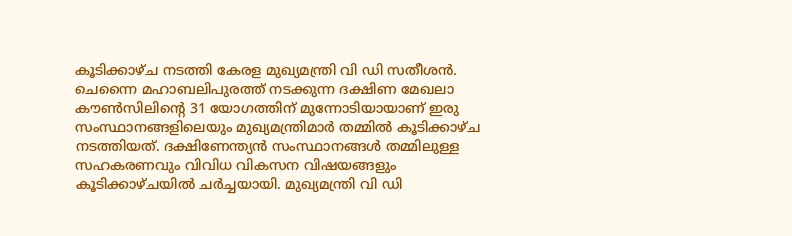കൂടിക്കാഴ്ച നടത്തി കേരള മുഖ്യമന്ത്രി വി ഡി സതീശൻ. ചെന്നൈ മഹാബലിപുരത്ത് നടക്കുന്ന ദക്ഷിണ മേഖലാ കൗൺസിലിന്റെ 31 യോഗത്തിന് മുന്നോടിയായാണ് ഇരു സംസ്ഥാനങ്ങളിലെയും മുഖ്യമന്ത്രിമാർ തമ്മിൽ കൂടിക്കാഴ്ച നടത്തിയത്. ദക്ഷിണേന്ത്യൻ സംസ്ഥാനങ്ങൾ തമ്മിലുള്ള സഹകരണവും വിവിധ വികസന വിഷയങ്ങളും കൂടിക്കാഴ്ചയിൽ ചർച്ചയായി. മുഖ്യമന്ത്രി വി ഡി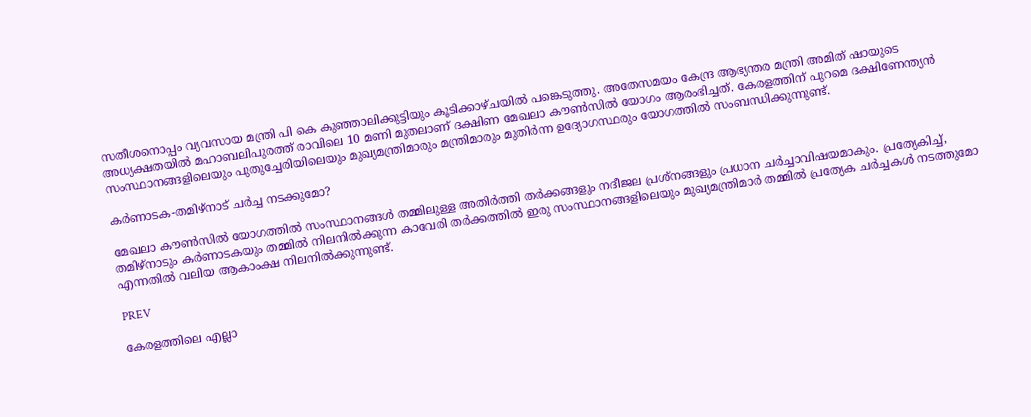സതീശനൊപ്പം വ്യവസായ മന്ത്രി പി കെ കുഞ്ഞാലിക്കുട്ടിയും കൂടിക്കാഴ്ചയിൽ പങ്കെടുത്തു. അതേസമയം കേന്ദ്ര ആഭ്യന്തര മന്ത്രി അമിത് ഷായുടെ അധ്യക്ഷതയിൽ മഹാബലിപുരത്ത് രാവിലെ 10 മണി മുതലാണ് ദക്ഷിണ മേഖലാ കൗൺസിൽ യോഗം ആരംഭിച്ചത്. കേരളത്തിന് പുറമെ ദക്ഷിണേന്ത്യൻ സംസ്ഥാനങ്ങളിലെയും പുതുച്ചേരിയിലെയും മുഖ്യമന്ത്രിമാരും മന്ത്രിമാരും മുതിർന്ന ഉദ്യോഗസ്ഥരും യോഗത്തിൽ സംബന്ധിക്കുന്നുണ്ട്.

കർണാടക-തമിഴ്നാട് ചർച്ച നടക്കുമോ?

മേഖലാ കൗൺസിൽ യോഗത്തിൽ സംസ്ഥാനങ്ങൾ തമ്മിലുള്ള അതിർത്തി തർക്കങ്ങളും നദീജല പ്രശ്നങ്ങളും പ്രധാന ചർച്ചാവിഷയമാകും. പ്രത്യേകിച്ച്, തമിഴ്നാടും കർണാടകയും തമ്മിൽ നിലനിൽക്കുന്ന കാവേരി തർക്കത്തിൽ ഇരു സംസ്ഥാനങ്ങളിലെയും മുഖ്യമന്ത്രിമാർ തമ്മിൽ പ്രത്യേക ചർച്ചകൾ നടത്തുമോ എന്നതിൽ വലിയ ആകാംക്ഷ നിലനിൽക്കുന്നുണ്ട്.

PREV

കേരളത്തിലെ എല്ലാ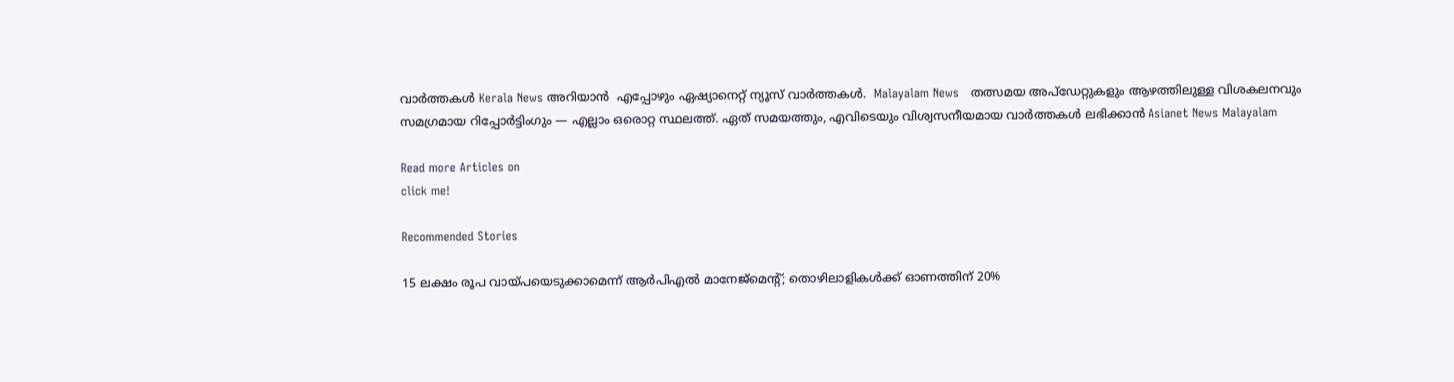വാർത്തകൾ Kerala News അറിയാൻ  എപ്പോഴും ഏഷ്യാനെറ്റ് ന്യൂസ് വാർത്തകൾ.  Malayalam News   തത്സമയ അപ്‌ഡേറ്റുകളും ആഴത്തിലുള്ള വിശകലനവും സമഗ്രമായ റിപ്പോർട്ടിംഗും — എല്ലാം ഒരൊറ്റ സ്ഥലത്ത്. ഏത് സമയത്തും, എവിടെയും വിശ്വസനീയമായ വാർത്തകൾ ലഭിക്കാൻ Asianet News Malayalam

Read more Articles on
click me!

Recommended Stories

15 ലക്ഷം രൂപ വായ്‌പയെടുക്കാമെന്ന് ആർപിഎൽ മാനേജ്മെൻ്റ്; തൊഴിലാളികൾക്ക് ഓണത്തിന് 20%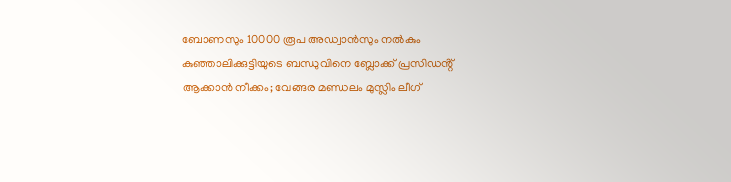ബോണസും 10000 രൂപ അഡ്വാൻസും നൽകും
കുഞ്ഞാലിക്കുട്ടിയുടെ ബന്ധുവിനെ ബ്ലോക്ക് പ്രസിഡൻ്റ് ആക്കാൻ നീക്കം; വേങ്ങര മണ്ഡലം മുസ്ലിം ലീഗ്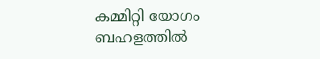കമ്മിറ്റി യോഗം ബഹളത്തിൽ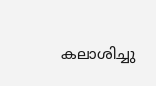കലാശിച്ചു